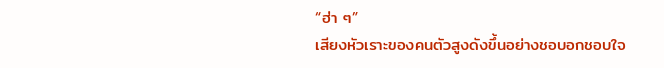“ฮ่า ๆ”
เสียงหัวเราะของคนตัวสูงดังขึ้นอย่างชอบอกชอบใจ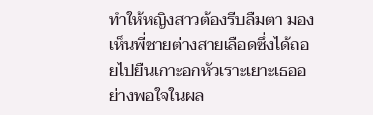ทำให้หญิงสาวต้องรีบลืมตา มองเห็นพี่ชายต่างสายเลือดซึ่งได้ถอยไปยืนเกาะอกหัวเราะเยาะเธออย่างพอใจในผล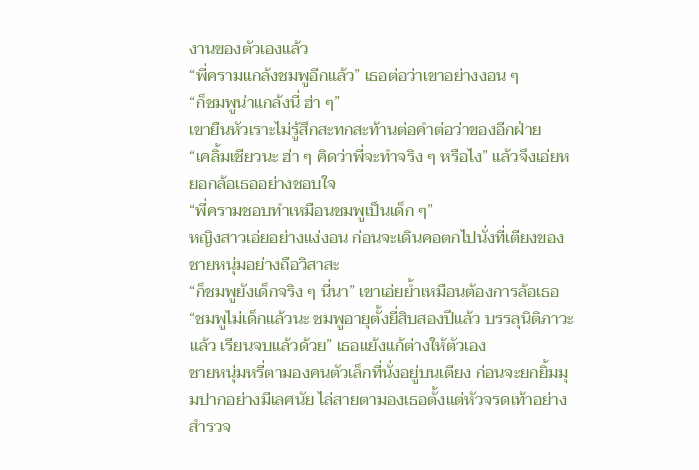งานของตัวเองแล้ว
“พี่ครามแกล้งชมพูอีกแล้ว” เธอต่อว่าเขาอย่างงอน ๆ
“ก็ชมพูน่าแกล้งนี่ ฮ่า ๆ”
เขายืนหัวเราะไม่รู้สึกสะทกสะท้านต่อคำต่อว่าของอีกฝ่าย
“เคลิ้มเชียวนะ ฮ่า ๆ คิดว่าพี่จะทำจริง ๆ หรือไง” แล้วจึงเอ่ยหยอกล้อเธออย่างชอบใจ
“พี่ครามชอบทำเหมือนชมพูเป็นเด็ก ๆ”
หญิงสาวเอ่ยอย่างแง่งอน ก่อนจะเดินคอตกไปนั่งที่เตียงของชายหนุ่มอย่างถือวิสาสะ
“ก็ชมพูยังเด็กจริง ๆ นี่นา” เขาเอ่ยย้ำเหมือนต้องการล้อเธอ
“ชมพูไม่เด็กแล้วนะ ชมพูอายุตั้งยี่สิบสองปีแล้ว บรรลุนิติภาวะแล้ว เรียนจบแล้วด้วย” เธอแย้งแก้ต่างให้ตัวเอง
ชายหนุ่มหรี่ตามองคนตัวเล็กที่นั่งอยู่บนเตียง ก่อนจะยกยิ้มมุมปากอย่างมีเลศนัย ไล่สายตามองเธอตั้งแต่หัวจรดเท้าอย่างสำรวจ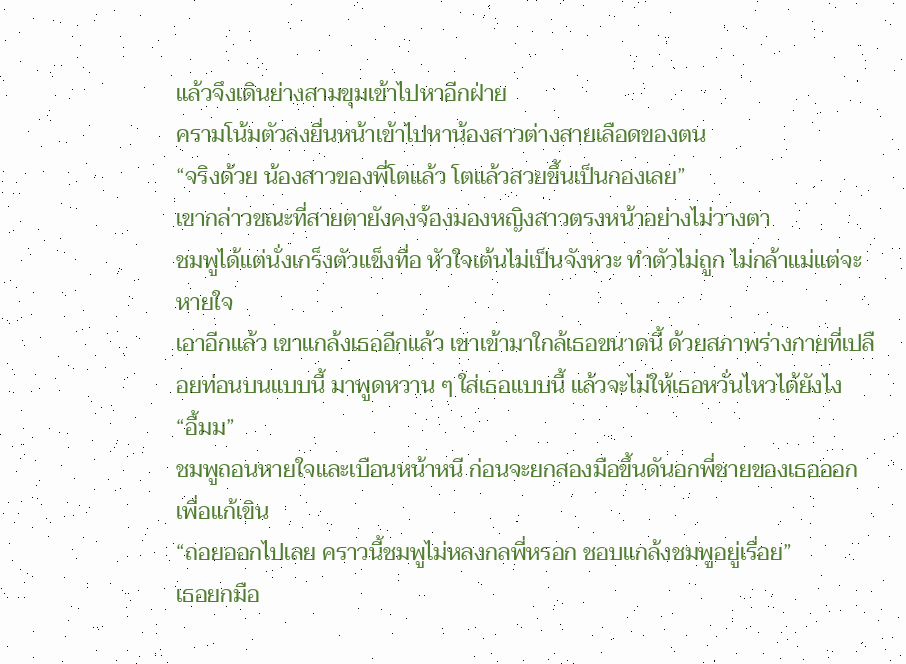แล้วจึงเดินย่างสามขุมเข้าไปหาอีกฝ่าย
ครามโน้มตัวลงยื่นหน้าเข้าไปหาน้องสาวต่างสายเลือดของตน
“จริงด้วย น้องสาวของพี่โตแล้ว โตแล้วสวยขึ้นเป็นกองเลย”
เขากล่าวขณะที่สายตายังคงจ้องมองหญิงสาวตรงหน้าอย่างไม่วางตา
ชมพูได้แต่นั่งเกร็งตัวแข็งทื่อ หัวใจเต้นไม่เป็นจังหวะ ทำตัวไม่ถูก ไม่กล้าแม่แต่จะหายใจ
เอาอีกแล้ว เขาแกล้งเธออีกแล้ว เขาเข้ามาใกล้เธอขนาดนี้ ด้วยสภาพร่างกายที่เปลือยท่อนบนแบบนี้ มาพูดหวาน ๆ ใส่เธอแบบนี้ แล้วจะไม่ให้เธอหวั่นไหวได้ยังไง
“อื้มม”
ชมพูถอนหายใจและเบือนหน้าหนี ก่อนจะยกสองมือขึ้นดันอกพี่ชายของเธอออกเพื่อแก้เขิน
“ถอยออกไปเลย คราวนี้ชมพูไม่หลงกลพี่หรอก ชอบแกล้งชมพูอยู่เรื่อย”
เธอยกมือ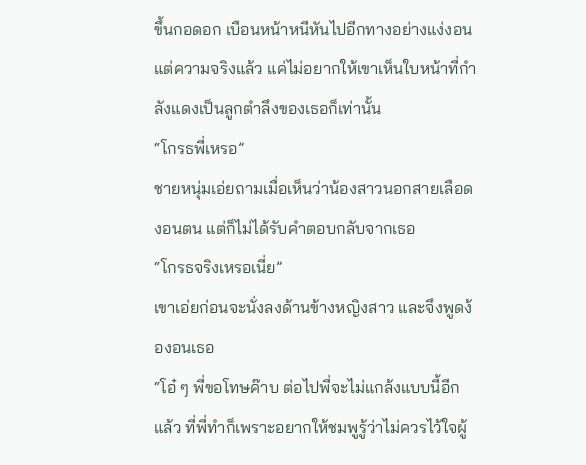ขึ้นกอดอก เบือนหน้าหนีหันไปอีกทางอย่างแง่งอน แต่ความจริงแล้ว แค่ไม่อยากให้เขาเห็นใบหน้าที่กำลังแดงเป็นลูกตำลึงของเธอก็เท่านั้น
“โกรธพี่เหรอ”
ชายหนุ่มเอ่ยถามเมื่อเห็นว่าน้องสาวนอกสายเลือดงอนตน แต่ก็ไม่ได้รับคำตอบกลับจากเธอ
“โกรธจริงเหรอเนี่ย”
เขาเอ่ยก่อนจะนั่งลงด้านข้างหญิงสาว และจึงพูดง้องอนเธอ
“โอ๋ ๆ พี่ขอโทษค๊าบ ต่อไปพี่จะไม่แกล้งแบบนี้อีกแล้ว ที่พี่ทำก็เพราะอยากให้ชมพูรู้ว่าไม่ควรไว้ใจผู้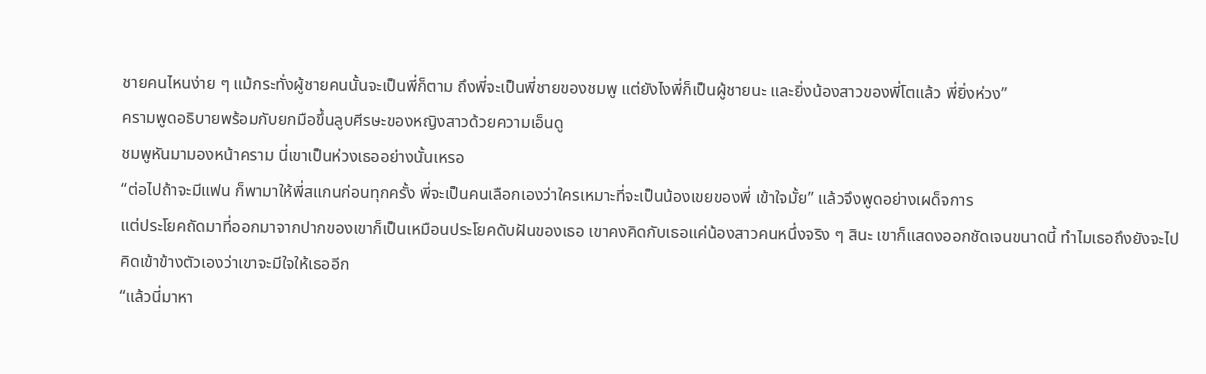ชายคนไหนง่าย ๆ แม้กระทั่งผู้ชายคนนั้นจะเป็นพี่ก็ตาม ถึงพี่จะเป็นพี่ชายของชมพู แต่ยังไงพี่ก็เป็นผู้ชายนะ และยิ่งน้องสาวของพี่โตแล้ว พี่ยิ่งห่วง”
ครามพูดอธิบายพร้อมกับยกมือขึ้นลูบศีรษะของหญิงสาวด้วยความเอ็นดู
ชมพูหันมามองหน้าคราม นี่เขาเป็นห่วงเธออย่างนั้นเหรอ
“ต่อไปถ้าจะมีแฟน ก็พามาให้พี่สแกนก่อนทุกครั้ง พี่จะเป็นคนเลือกเองว่าใครเหมาะที่จะเป็นน้องเขยของพี่ เข้าใจมั้ย” แล้วจึงพูดอย่างเผด็จการ
แต่ประโยคถัดมาที่ออกมาจากปากของเขาก็เป็นเหมือนประโยคดับฝันของเธอ เขาคงคิดกับเธอแค่น้องสาวคนหนึ่งจริง ๆ สินะ เขาก็แสดงออกชัดเจนขนาดนี้ ทำไมเธอถึงยังจะไปคิดเข้าข้างตัวเองว่าเขาจะมีใจให้เธออีก
“แล้วนี่มาหา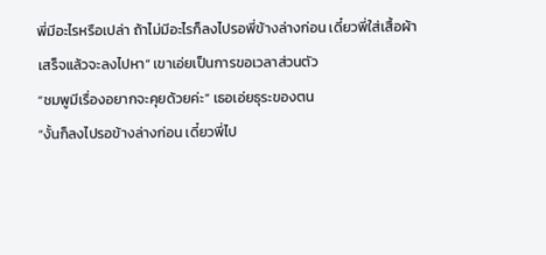พี่มีอะไรหรือเปล่า ถ้าไม่มีอะไรก็ลงไปรอพี่ข้างล่างก่อน เดี๋ยวพี่ใส่เสื้อผ้าเสร็จแล้วจะลงไปหา” เขาเอ่ยเป็นการขอเวลาส่วนตัว
“ชมพูมีเรื่องอยากจะคุยด้วยค่ะ” เธอเอ่ยธุระของตน
“งั้นก็ลงไปรอข้างล่างก่อน เดี๋ยวพี่ไป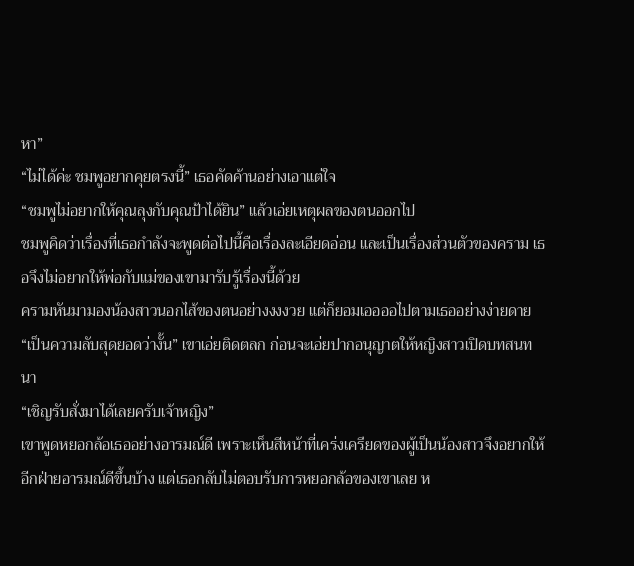หา”
“ไม่ได้ค่ะ ชมพูอยากคุยตรงนี้” เธอคัดค้านอย่างเอาแต่ใจ
“ชมพูไม่อยากให้คุณลุงกับคุณป้าได้ยิน” แล้วเอ่ยเหตุผลของตนออกไป
ชมพูคิดว่าเรื่องที่เธอกำลังจะพูดต่อไปนี้คือเรื่องละเอียดอ่อน และเป็นเรื่องส่วนตัวของคราม เธอจึงไม่อยากให้พ่อกับแม่ของเขามารับรู้เรื่องนี้ด้วย
ครามหันมามองน้องสาวนอกไส้ของตนอย่างงงงวย แต่ก็ยอมเออออไปตามเธออย่างง่ายดาย
“เป็นความลับสุดยอดว่างั้น” เขาเอ่ยติดตลก ก่อนจะเอ่ยปากอนุญาตให้หญิงสาวเปิดบทสนทนา
“เชิญรับสั่งมาได้เลยครับเจ้าหญิง”
เขาพูดหยอกล้อเธออย่างอารมณ์ดี เพราะเห็นสีหน้าที่เคร่งเครียดของผู้เป็นน้องสาวจึงอยากให้อีกฝ่ายอารมณ์ดีขึ้นบ้าง แต่เธอกลับไม่ตอบรับการหยอกล้อของเขาเลย ห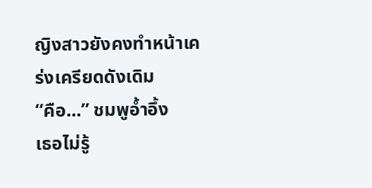ญิงสาวยังคงทำหน้าเคร่งเครียดดังเดิม
“คือ...” ชมพูอ้ำอึ้ง
เธอไม่รู้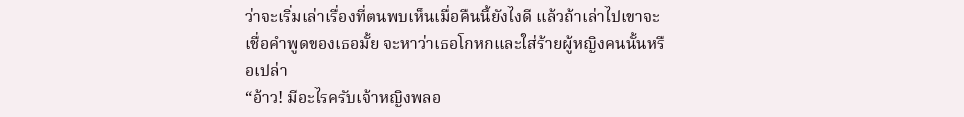ว่าจะเริ่มเล่าเรื่องที่ตนพบเห็นเมื่อคืนนี้ยังไงดี แล้วถ้าเล่าไปเขาจะเชื่อคำพูดของเธอมั้ย จะหาว่าเธอโกหกและใส่ร้ายผู้หญิงคนนั้นหรือเปล่า
“อ้าว! มีอะไรครับเจ้าหญิงพลอ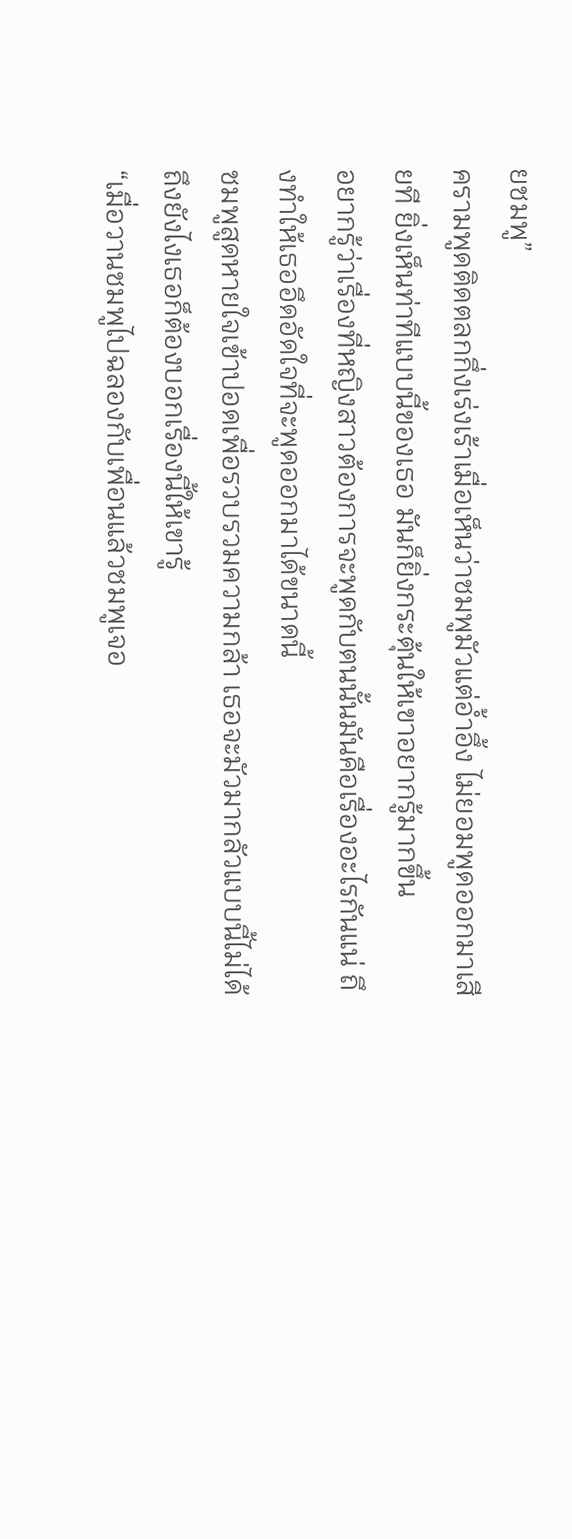ยชมพู”
ครามพูดติดตลกกึ่งเร่งเร้าเมื่อเห็นว่าชมพูมัวแต่อ้ำอึ้ง ไม่ยอมพูดออกมาเสียที ยิ่งเห็นท่าทีแบบนี้ของเธอ มันก็ยิ่งกระตุ้นให้เขาอยากรู้มากขึ้น
อยากรู้ว่าเรื่องที่หญิงสาวต้องการจะพูดกับตนนั้นมันคือเรื่องอะไรกันแน่ ถึงทำให้เธออึดอัดใจที่จะพูดออกมาได้ขนาดนี้
ชมพูสูดหายใจเข้าปอดเพื่อรวบรวมความกล้า เธอจะมัวมากลัวแบบนี้ไม่ได้ ถึงยังไงเธอก็ต้องบอกเรื่องนี้ให้เขารู้
“เมื่อวานชมพูไปฉลองกับเพื่อนแล้วชมพูเจอ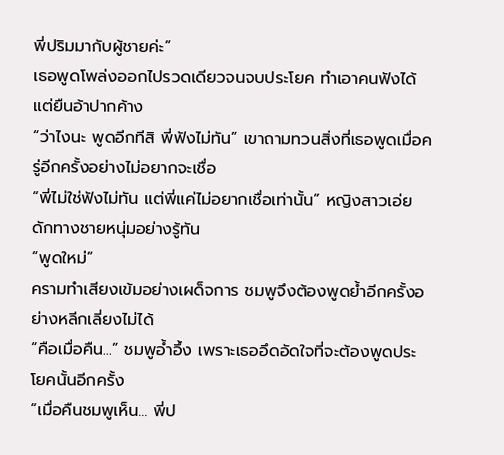พี่ปริมมากับผู้ชายค่ะ”
เธอพูดโพล่งออกไปรวดเดียวจนจบประโยค ทำเอาคนฟังได้แต่ยืนอ้าปากค้าง
“ว่าไงนะ พูดอีกทีสิ พี่ฟังไม่ทัน” เขาถามทวนสิ่งที่เธอพูดเมื่อครู่อีกครั้งอย่างไม่อยากจะเชื่อ
“พี่ไม่ใช่ฟังไม่ทัน แต่พี่แค่ไม่อยากเชื่อเท่านั้น” หญิงสาวเอ่ยดักทางชายหนุ่มอย่างรู้ทัน
“พูดใหม่”
ครามทำเสียงเข้มอย่างเผด็จการ ชมพูจึงต้องพูดย้ำอีกครั้งอย่างหลีกเลี่ยงไม่ได้
“คือเมื่อคืน...” ชมพูอ้ำอึ้ง เพราะเธออึดอัดใจที่จะต้องพูดประโยคนั้นอีกครั้ง
“เมื่อคืนชมพูเห็น... พี่ป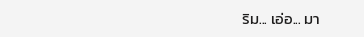ริม... เอ่อ... มา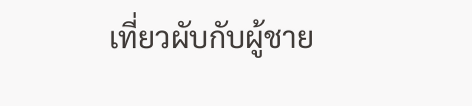เที่ยวผับกับผู้ชาย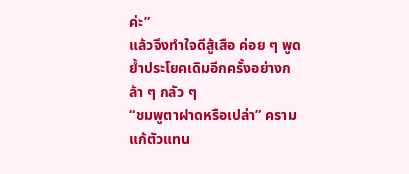ค่ะ”
แล้วจึงทำใจดีสู้เสือ ค่อย ๆ พูดย้ำประโยคเดิมอีกครั้งอย่างกล้า ๆ กลัว ๆ
“ชมพูตาฝาดหรือเปล่า” ครามแก้ตัวแทน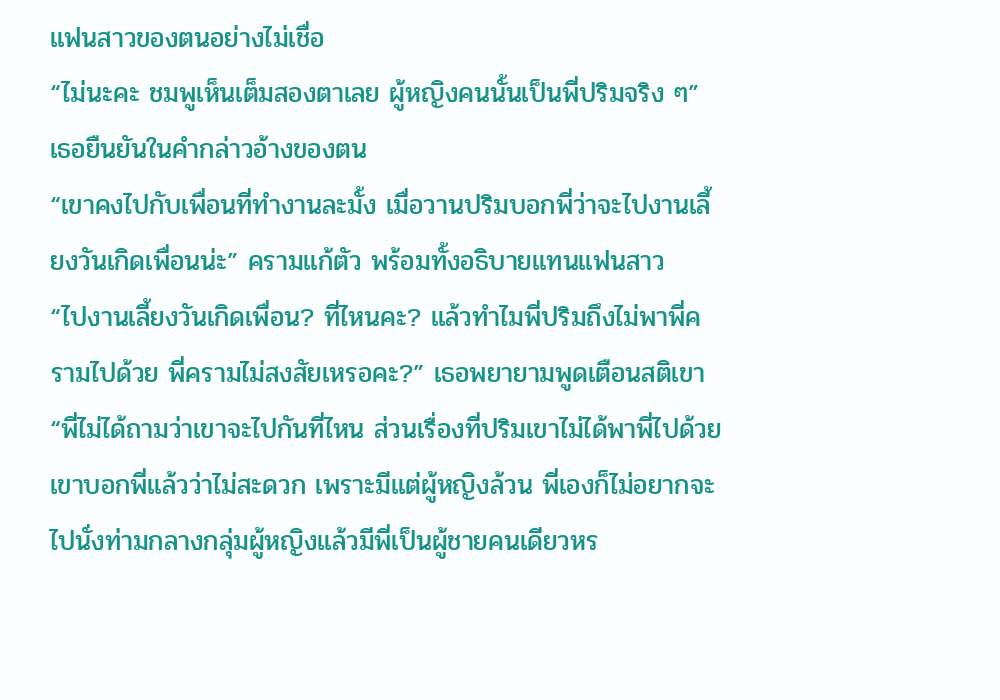แฟนสาวของตนอย่างไม่เชื่อ
“ไม่นะคะ ชมพูเห็นเต็มสองตาเลย ผู้หญิงคนนั้นเป็นพี่ปริมจริง ๆ” เธอยืนยันในคำกล่าวอ้างของตน
“เขาคงไปกับเพื่อนที่ทำงานละมั้ง เมื่อวานปริมบอกพี่ว่าจะไปงานเลี้ยงวันเกิดเพื่อนน่ะ” ครามแก้ตัว พร้อมทั้งอธิบายแทนแฟนสาว
“ไปงานเลี้ยงวันเกิดเพื่อน? ที่ไหนคะ? แล้วทำไมพี่ปริมถึงไม่พาพี่ครามไปด้วย พี่ครามไม่สงสัยเหรอคะ?” เธอพยายามพูดเตือนสติเขา
“พี่ไม่ได้ถามว่าเขาจะไปกันที่ไหน ส่วนเรื่องที่ปริมเขาไม่ได้พาพี่ไปด้วย เขาบอกพี่แล้วว่าไม่สะดวก เพราะมีแต่ผู้หญิงล้วน พี่เองก็ไม่อยากจะไปนั่งท่ามกลางกลุ่มผู้หญิงแล้วมีพี่เป็นผู้ชายคนเดียวหร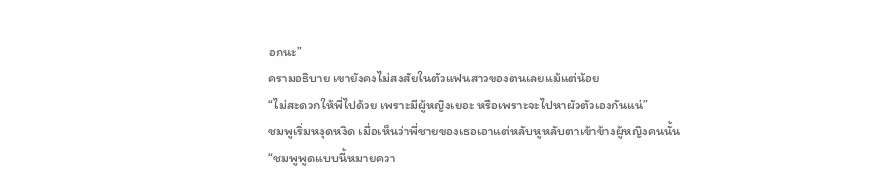อกนะ”
ครามอธิบาย เขายังคงไม่สงสัยในตัวแฟนสาวของตนเลยแม้แต่น้อย
“ไม่สะดวกให้พี่ไปด้วย เพราะมีผู้หญิงเยอะ หรือเพราะจะไปหาผัวตัวเองกันแน่”
ชมพูเริ่มหงุดหงิด เมื่อเห็นว่าพี่ชายของเธอเอาแต่หลับหูหลับตาเข้าข้างผู้หญิงคนนั้น
“ชมพูพูดแบบนี้หมายควา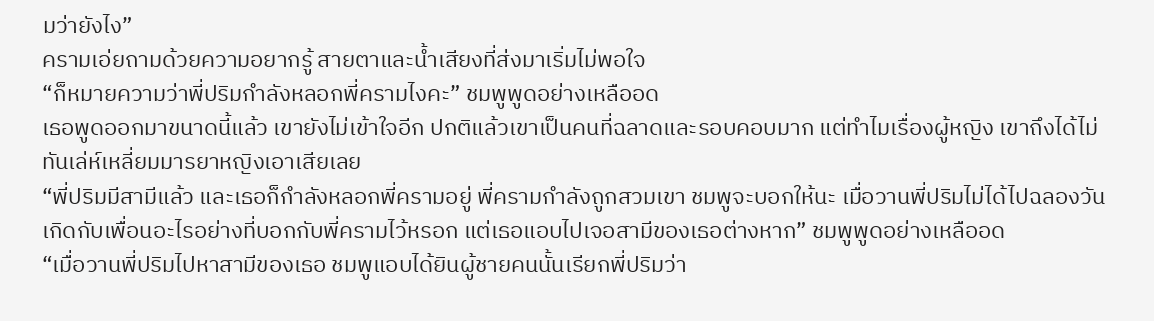มว่ายังไง”
ครามเอ่ยถามด้วยความอยากรู้ สายตาและน้ำเสียงที่ส่งมาเริ่มไม่พอใจ
“ก็หมายความว่าพี่ปริมกำลังหลอกพี่ครามไงคะ” ชมพูพูดอย่างเหลืออด
เธอพูดออกมาขนาดนี้แล้ว เขายังไม่เข้าใจอีก ปกติแล้วเขาเป็นคนที่ฉลาดและรอบคอบมาก แต่ทำไมเรื่องผู้หญิง เขาถึงได้ไม่ทันเล่ห์เหลี่ยมมารยาหญิงเอาเสียเลย
“พี่ปริมมีสามีแล้ว และเธอก็กำลังหลอกพี่ครามอยู่ พี่ครามกำลังถูกสวมเขา ชมพูจะบอกให้นะ เมื่อวานพี่ปริมไม่ได้ไปฉลองวันเกิดกับเพื่อนอะไรอย่างที่บอกกับพี่ครามไว้หรอก แต่เธอแอบไปเจอสามีของเธอต่างหาก” ชมพูพูดอย่างเหลืออด
“เมื่อวานพี่ปริมไปหาสามีของเธอ ชมพูแอบได้ยินผู้ชายคนนั้นเรียกพี่ปริมว่า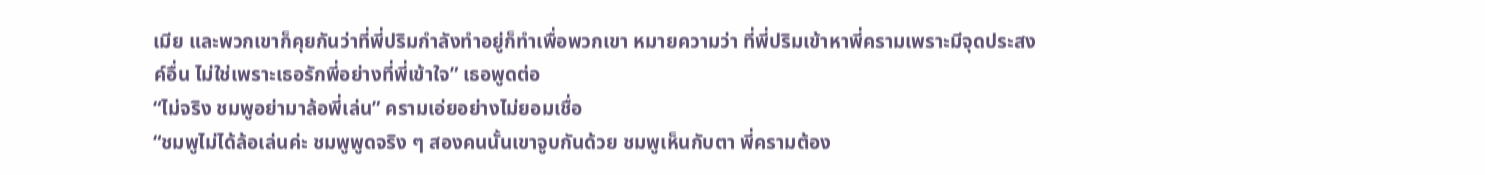เมีย และพวกเขาก็คุยกันว่าที่พี่ปริมกำลังทำอยู่ก็ทำเพื่อพวกเขา หมายความว่า ที่พี่ปริมเข้าหาพี่ครามเพราะมีจุดประสงค์อื่น ไม่ใช่เพราะเธอรักพี่อย่างที่พี่เข้าใจ” เธอพูดต่อ
“ไม่จริง ชมพูอย่ามาล้อพี่เล่น” ครามเอ่ยอย่างไม่ยอมเชื่อ
“ชมพูไม่ได้ล้อเล่นค่ะ ชมพูพูดจริง ๆ สองคนนั้นเขาจูบกันด้วย ชมพูเห็นกับตา พี่ครามต้อง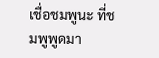เชื่อชมพูนะ ที่ชมพูพูดมา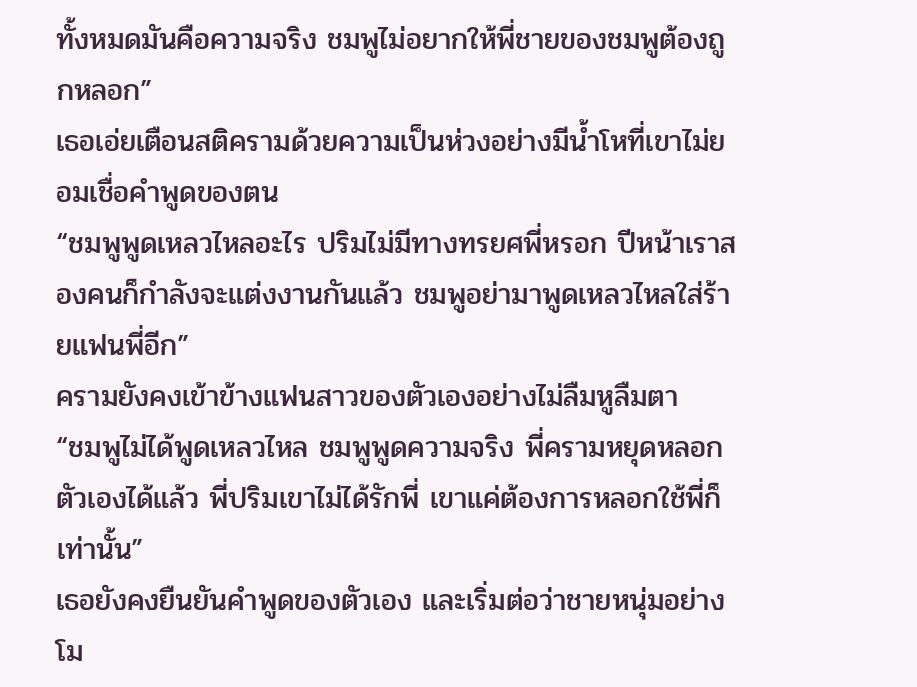ทั้งหมดมันคือความจริง ชมพูไม่อยากให้พี่ชายของชมพูต้องถูกหลอก”
เธอเอ่ยเตือนสติครามด้วยความเป็นห่วงอย่างมีน้ำโหที่เขาไม่ยอมเชื่อคำพูดของตน
“ชมพูพูดเหลวไหลอะไร ปริมไม่มีทางทรยศพี่หรอก ปีหน้าเราสองคนก็กำลังจะแต่งงานกันแล้ว ชมพูอย่ามาพูดเหลวไหลใส่ร้ายแฟนพี่อีก”
ครามยังคงเข้าข้างแฟนสาวของตัวเองอย่างไม่ลืมหูลืมตา
“ชมพูไม่ได้พูดเหลวไหล ชมพูพูดความจริง พี่ครามหยุดหลอกตัวเองได้แล้ว พี่ปริมเขาไม่ได้รักพี่ เขาแค่ต้องการหลอกใช้พี่ก็เท่านั้น”
เธอยังคงยืนยันคำพูดของตัวเอง และเริ่มต่อว่าชายหนุ่มอย่างโม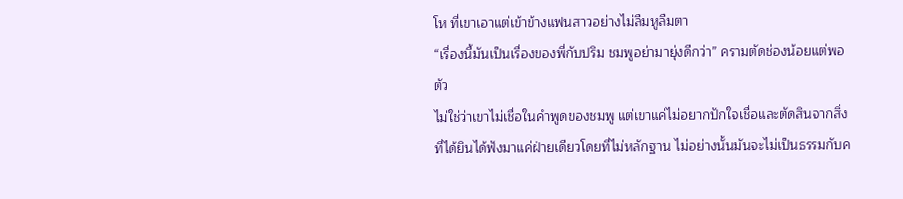โห ที่เขาเอาแต่เข้าข้างแฟนสาวอย่างไม่ลืมหูลืมตา
“เรื่องนี้มันเป็นเรื่องของพี่กับปริม ชมพูอย่ามายุ่งดีกว่า” ครามตัดช่องน้อยแต่พอตัว
ไม่ใช่ว่าเขาไม่เชื่อในคำพูดของชมพู แต่เขาแค่ไม่อยากปักใจเชื่อและตัดสินจากสิ่งที่ได้ยินได้ฟังมาแค่ฝ่ายเดียวโดยที่ไม่หลักฐาน ไม่อย่างนั้นมันจะไม่เป็นธรรมกับค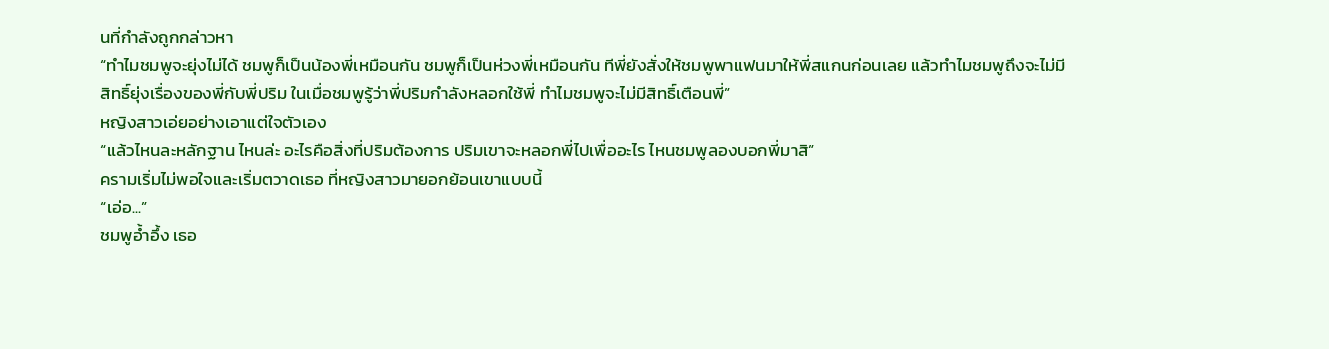นที่กำลังถูกกล่าวหา
“ทำไมชมพูจะยุ่งไม่ได้ ชมพูก็เป็นน้องพี่เหมือนกัน ชมพูก็เป็นห่วงพี่เหมือนกัน ทีพี่ยังสั่งให้ชมพูพาแฟนมาให้พี่สแกนก่อนเลย แล้วทำไมชมพูถึงจะไม่มีสิทธิ์ยุ่งเรื่องของพี่กับพี่ปริม ในเมื่อชมพูรู้ว่าพี่ปริมกำลังหลอกใช้พี่ ทำไมชมพูจะไม่มีสิทธิ์เตือนพี่”
หญิงสาวเอ่ยอย่างเอาแต่ใจตัวเอง
“แล้วไหนละหลักฐาน ไหนล่ะ อะไรคือสิ่งที่ปริมต้องการ ปริมเขาจะหลอกพี่ไปเพื่ออะไร ไหนชมพูลองบอกพี่มาสิ”
ครามเริ่มไม่พอใจและเริ่มตวาดเธอ ที่หญิงสาวมายอกย้อนเขาแบบนี้
“เอ่อ...”
ชมพูอ้ำอึ้ง เธอ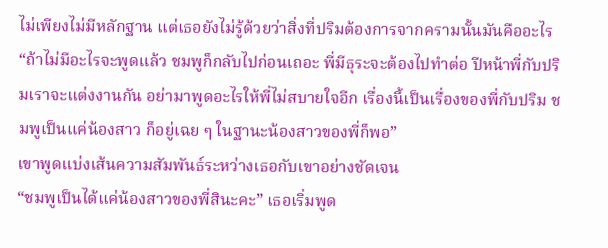ไม่เพียงไม่มีหลักฐาน แต่เธอยังไม่รู้ด้วยว่าสิ่งที่ปริมต้องการจากครามนั้นมันคืออะไร
“ถ้าไม่มีอะไรจะพูดแล้ว ชมพูก็กลับไปก่อนเถอะ พี่มีธุระจะต้องไปทำต่อ ปีหน้าพี่กับปริมเราจะแต่งงานกัน อย่ามาพูดอะไรให้พี่ไม่สบายใจอีก เรื่องนี้เป็นเรื่องของพี่กับปริม ชมพูเป็นแค่น้องสาว ก็อยู่เฉย ๆ ในฐานะน้องสาวของพี่ก็พอ”
เขาพูดแบ่งเส้นความสัมพันธ์ระหว่างเธอกับเขาอย่างชัดเจน
“ชมพูเป็นได้แค่น้องสาวของพี่สินะคะ” เธอเริ่มพูด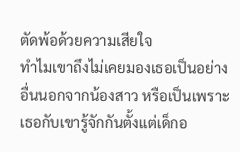ตัดพ้อด้วยความเสียใจ
ทำไมเขาถึงไม่เคยมองเธอเป็นอย่างอื่นนอกจากน้องสาว หรือเป็นเพราะเธอกับเขารู้จักกันตั้งแต่เด็กอ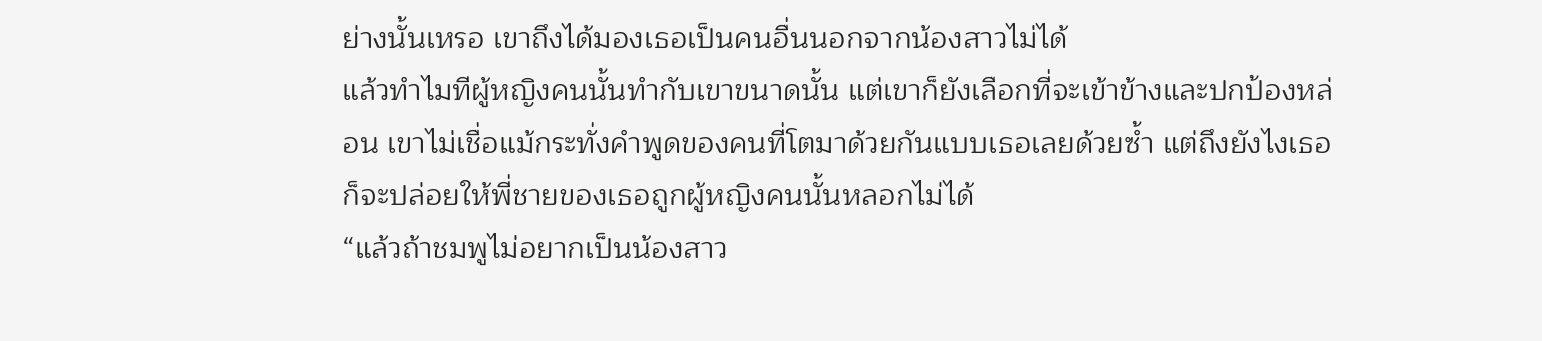ย่างนั้นเหรอ เขาถึงได้มองเธอเป็นคนอื่นนอกจากน้องสาวไม่ได้
แล้วทำไมทีผู้หญิงคนนั้นทำกับเขาขนาดนั้น แต่เขาก็ยังเลือกที่จะเข้าข้างและปกป้องหล่อน เขาไม่เชื่อแม้กระทั่งคำพูดของคนที่โตมาด้วยกันแบบเธอเลยด้วยซ้ำ แต่ถึงยังไงเธอก็จะปล่อยให้พี่ชายของเธอถูกผู้หญิงคนนั้นหลอกไม่ได้
“แล้วถ้าชมพูไม่อยากเป็นน้องสาว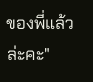ของพี่แล้วล่ะคะ"